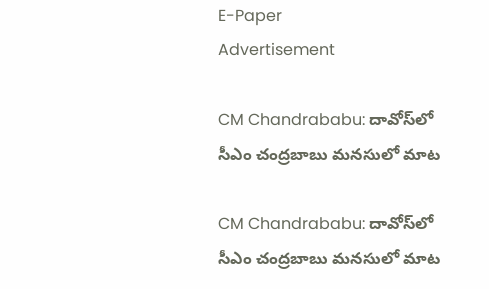E-Paper
Advertisement

CM Chandrababu: దావోస్‌లో సీఎం చంద్రబాబు మనసులో మాట

CM Chandrababu: దావోస్‌లో సీఎం చంద్రబాబు మనసులో మాట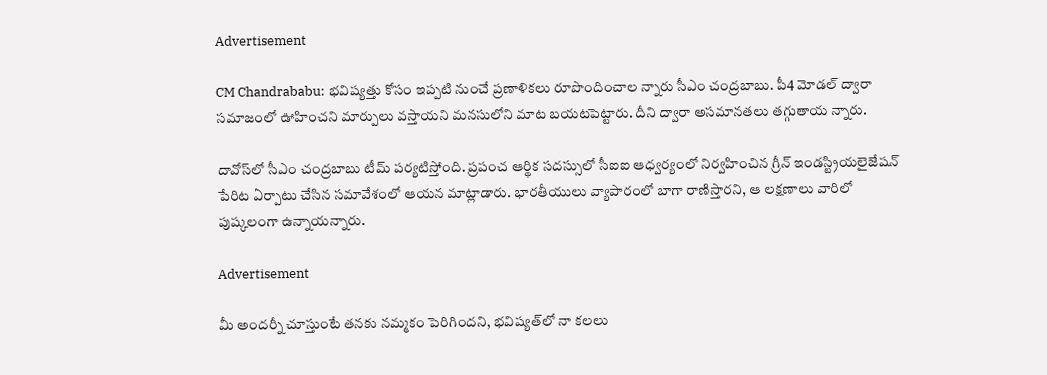Advertisement

CM Chandrababu: భవిష్యత్తు కోసం ఇప్పటి నుంచే ప్రణాళికలు రూపొందించాల న్నారు సీఎం చంద్రబాబు. పీ4 మోడల్ ద్వారా సమాజంలో ఊహించని మార్పులు వస్తాయని మనసులోని మాట బయటపెట్టారు. దీని ద్వారా అసమానతలు తగ్గుతాయ న్నారు.

దావోస్‌లో సీఎం చంద్రబాబు టీమ్ పర్యటిస్తోంది. ప్రపంచ ఆర్థిక సదస్సులో సీఐఐ ఆధ్వర్యంలో నిర్వహించిన గ్రీన్ ఇండస్ట్రియలైజేషన్‌ పేరిట ఏర్పాటు చేసిన సమావేశంలో ఆయన మాట్లాడారు. భారతీయులు వ్యాపారంలో బాగా రాణిస్తారని, ఆ లక్షణాలు వారిలో పుష్కలంగా ఉన్నాయన్నారు.

Advertisement

మీ అందర్నీ చూస్తుంటే తనకు నమ్మకం పెరిగిందని, భవిష్యత్‌లో నా కలలు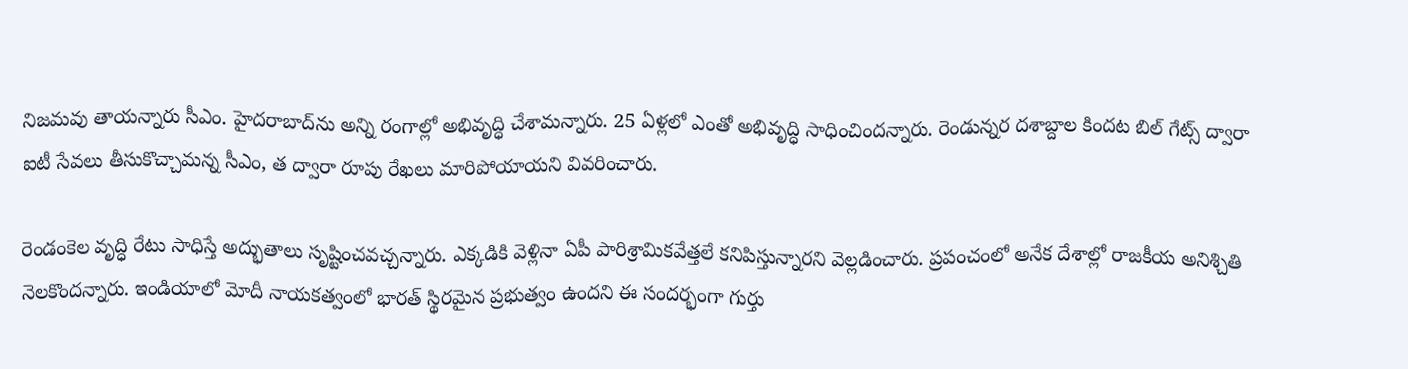నిజమవు తాయన్నారు సీఎం. హైదరాబాద్‌ను అన్ని రంగాల్లో అభివృద్ధి చేశామన్నారు. 25 ఏళ్లలో ఎంతో అభివృద్ధి సాధించిందన్నారు. రెండున్నర దశాబ్దాల కిందట బిల్ గేట్స్ ద్వారా ఐటీ సేవలు తీసుకొచ్చామన్న సీఎం, త ద్వారా రూపు రేఖలు మారిపోయాయని వివరించారు.

రెండంకెల వృద్ధి రేటు సాధిస్తే అద్భుతాలు సృష్టించవచ్చన్నారు. ఎక్కడికి వెళ్లినా ఏపీ పారిశ్రామికవేత్తలే కనిపిస్తున్నారని వెల్లడించారు. ప్రపంచంలో అనేక దేశాల్లో రాజకీయ అనిశ్చితి నెలకొందన్నారు. ఇండియాలో మోదీ నాయకత్వంలో భారత్ స్థిరమైన ప్రభుత్వం ఉందని ఈ సందర్భంగా గుర్తు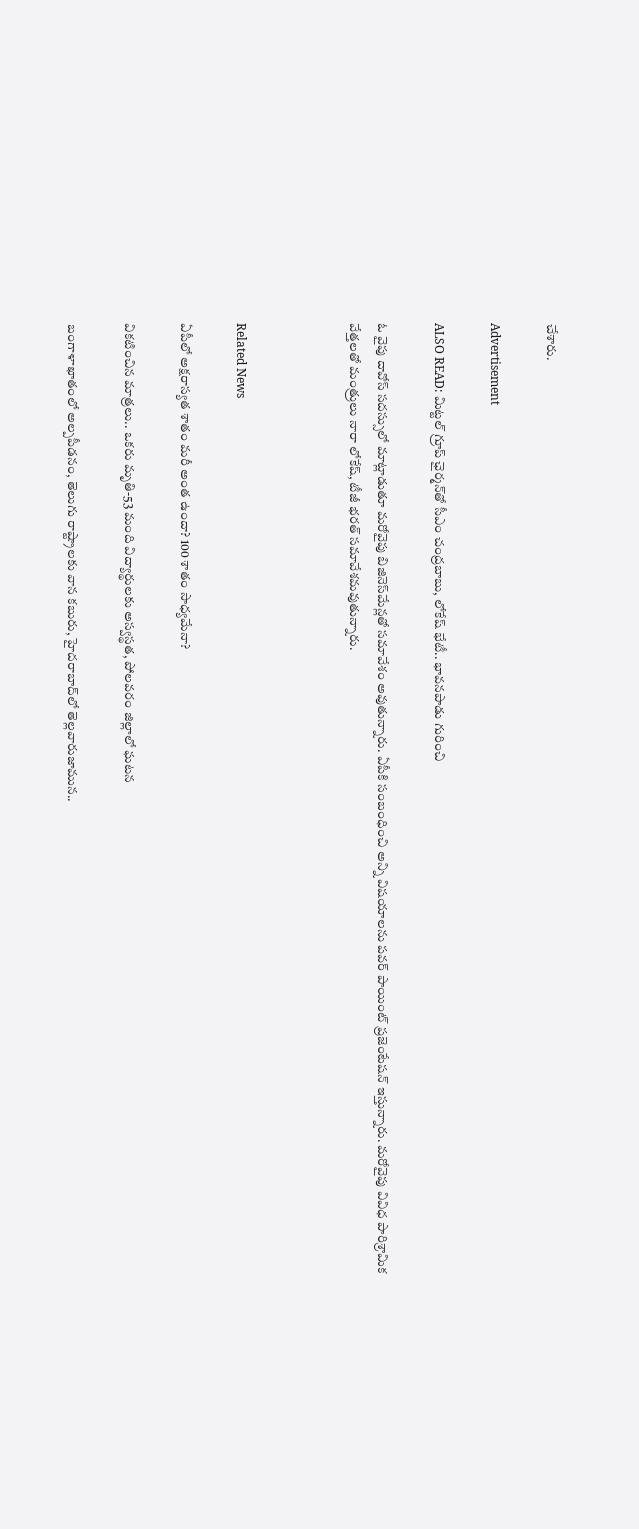చేశారు.

Advertisement

ALSO READ: మిట్టల్ గ్రూప్ ఛైర్మన్‌తో సీఎం చంద్రబాబు, లోకేష్ భేటీ.. భావనపాడు గురించి

ఓ వైపు దావోస్ సదస్సులో మాట్లాడుతూ మరోవైపు బిజినెస్‌మేన్లతో సమావేశం అవుతున్నారు. ఏపీకి సంబంధించి అన్ని విషయాలను పవర్ పాయింట్ ప్రజెంటేషన్ ఇస్తున్నారు. మరోవైపు వివిధ పారిశ్రామిక వేత్తలతో మంత్రులు నారా లోకేష్, టీజీ భరత్ సమావేశమవుతున్నారు.



Related News

ఏపీలో అక్షరాస్యత శాతం మరీ అంత ఉందా? 100 శాతం సాధ్యమేనా?

వికటించిన మాత్రలు.. ఒకరు మృతి-53 మంది విద్యార్థులకు అస్వస్థత, పోలవరం జిల్లాలో ఘటన

బంగాళాఖాతంలో అల్పపీడనం, తెలుగు రాష్ట్రాలకు వాన కబురు, హైదరాబాద్‌లో తెల్లవారుజామున..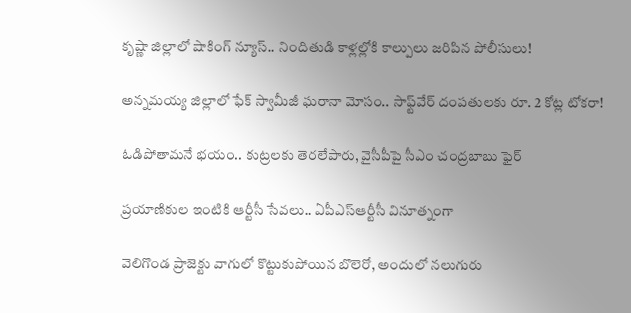కృష్ణా జిల్లాలో షాకింగ్ న్యూస్.. నిందితుడి కాళ్లల్లోకి కాల్పులు జరిపిన పోలీసులు!

అన్నమయ్య జిల్లాలో ఫేక్ స్వామీజీ ఘరానా మోసం.. సాఫ్ట్‌వేర్ దంపతులకు రూ. 2 కోట్ల టోకరా!

ఓడిపోతామనే భయం.. కుట్రలకు తెరలేపారు, వైసీపీపై సీఎం చంద్రబాబు ఫైర్

ప్రయాణికుల ఇంటికి ఆర్టీసీ సేవలు.. ఏపీఎస్ఆర్టీసీ వినూత్నంగా

వెలిగొండ ప్రాజెక్టు వాగులో కొట్టుకుపోయిన బొలెరో, అందులో నలుగురు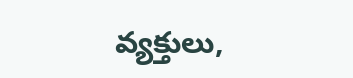వ్యక్తులు,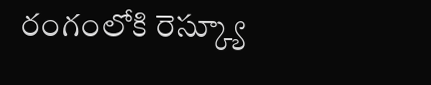రంగంలోకి రెస్క్యూ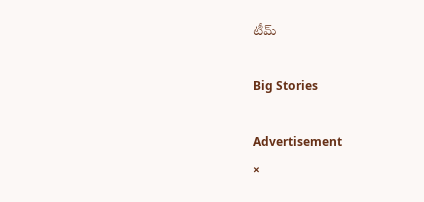టీమ్

Big Stories

Advertisement
×